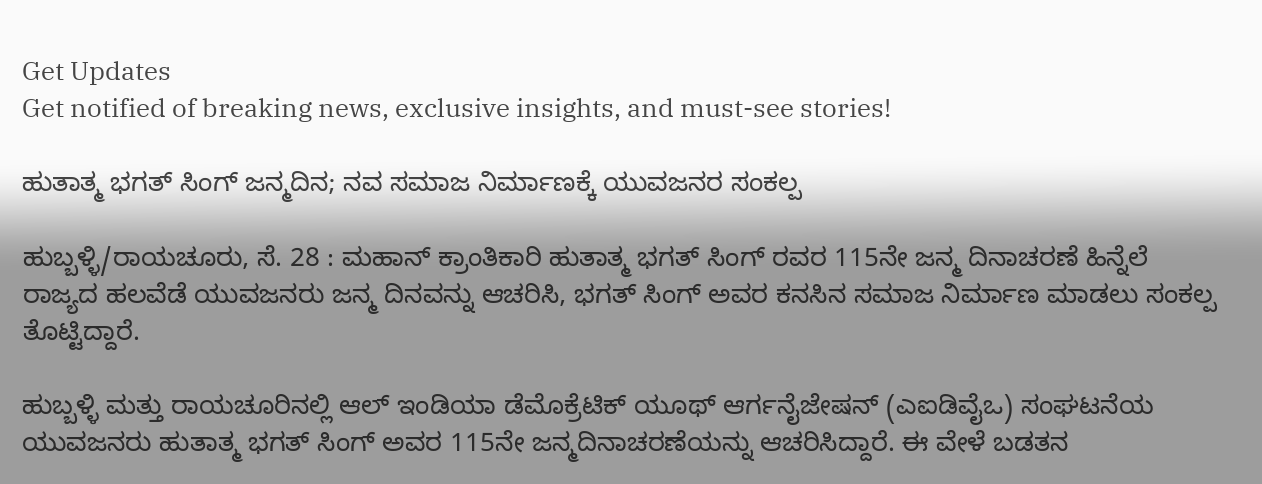Get Updates
Get notified of breaking news, exclusive insights, and must-see stories!

ಹುತಾತ್ಮ ಭಗತ್ ಸಿಂಗ್ ಜನ್ಮದಿನ; ನವ ಸಮಾಜ ನಿರ್ಮಾಣಕ್ಕೆ ಯುವಜನರ ಸಂಕಲ್ಪ

ಹುಬ್ಬಳ್ಳಿ/ರಾಯಚೂರು, ಸೆ. 28 : ಮಹಾನ್ ಕ್ರಾಂತಿಕಾರಿ ಹುತಾತ್ಮ ಭಗತ್ ಸಿಂಗ್ ರವರ 115ನೇ ಜನ್ಮ ದಿನಾಚರಣೆ ಹಿನ್ನೆಲೆ ರಾಜ್ಯದ ಹಲವೆಡೆ ಯುವಜನರು ಜನ್ಮ ದಿನವನ್ನು ಆಚರಿಸಿ, ಭಗತ್ ಸಿಂಗ್ ಅವರ ಕನಸಿನ ಸಮಾಜ ನಿರ್ಮಾಣ ಮಾಡಲು ಸಂಕಲ್ಪ ತೊಟ್ಟಿದ್ದಾರೆ.

ಹುಬ್ಬಳ್ಳಿ ಮತ್ತು ರಾಯಚೂರಿನಲ್ಲಿ ಆಲ್ ಇಂಡಿಯಾ ಡೆಮೊಕ್ರೆಟಿಕ್ ಯೂಥ್ ಆರ್ಗನೈಜೇಷನ್ (ಎಐಡಿವೈಒ) ಸಂಘಟನೆಯ ಯುವಜನರು ಹುತಾತ್ಮ ಭಗತ್ ಸಿಂಗ್ ಅವರ 115ನೇ ಜನ್ಮದಿನಾಚರಣೆಯನ್ನು ಆಚರಿಸಿದ್ದಾರೆ. ಈ ವೇಳೆ ಬಡತನ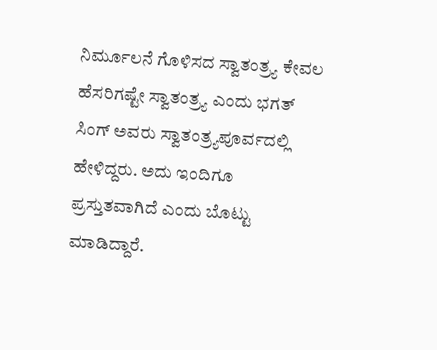ನಿರ್ಮೂಲನೆ ಗೊಳಿಸದ ಸ್ವಾತಂತ್ರ್ಯ ಕೇವಲ ಹೆಸರಿಗಷ್ಟೇ ಸ್ವಾತಂತ್ರ್ಯ ಎಂದು ಭಗತ್ ಸಿಂಗ್ ಅವರು ಸ್ವಾತಂತ್ರ್ಯಪೂರ್ವದಲ್ಲಿ ಹೇಳಿದ್ದರು. ಅದು ಇಂದಿಗೂ ಪ್ರಸ್ತುತವಾಗಿದೆ ಎಂದು ಬೊಟ್ಟು ಮಾಡಿದ್ದಾರೆ.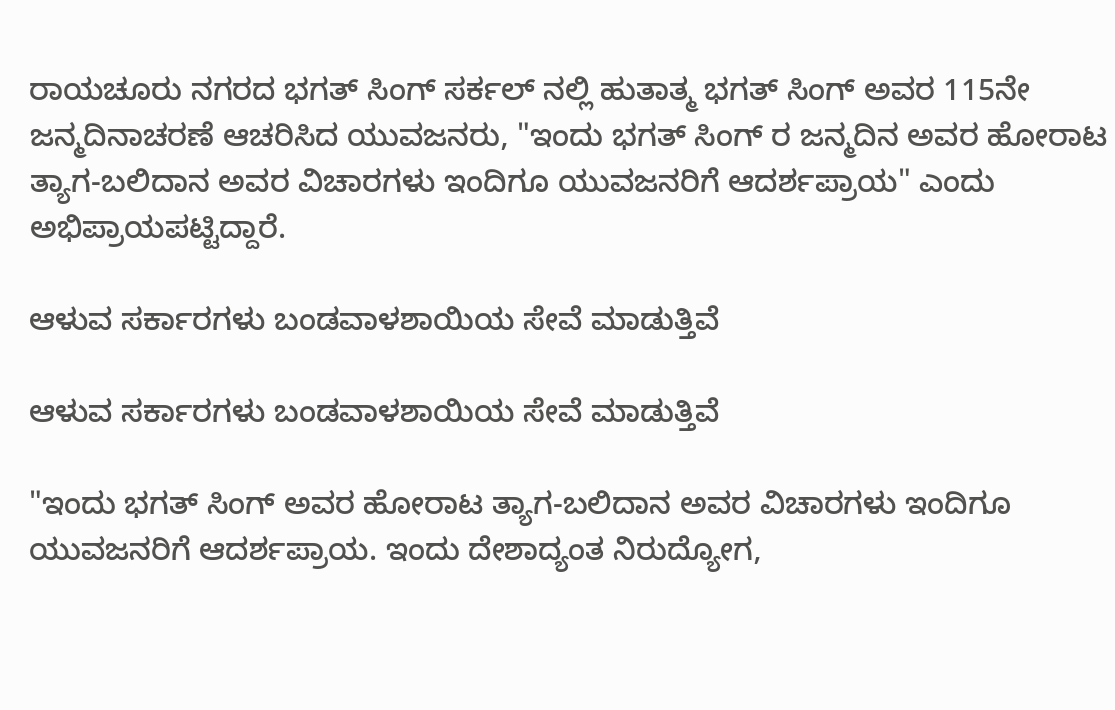ರಾಯಚೂರು ನಗರದ ಭಗತ್ ಸಿಂಗ್ ಸರ್ಕಲ್ ನಲ್ಲಿ ಹುತಾತ್ಮ ಭಗತ್ ಸಿಂಗ್ ಅವರ 115ನೇ ಜನ್ಮದಿನಾಚರಣೆ ಆಚರಿಸಿದ ಯುವಜನರು, "ಇಂದು ಭಗತ್ ಸಿಂಗ್ ರ ಜನ್ಮದಿನ ಅವರ ಹೋರಾಟ ತ್ಯಾಗ-ಬಲಿದಾನ ಅವರ ವಿಚಾರಗಳು ಇಂದಿಗೂ ಯುವಜನರಿಗೆ ಆದರ್ಶಪ್ರಾಯ" ಎಂದು ಅಭಿಪ್ರಾಯಪಟ್ಟಿದ್ದಾರೆ.

ಆಳುವ ಸರ್ಕಾರಗಳು ಬಂಡವಾಳಶಾಯಿಯ ಸೇವೆ ಮಾಡುತ್ತಿವೆ

ಆಳುವ ಸರ್ಕಾರಗಳು ಬಂಡವಾಳಶಾಯಿಯ ಸೇವೆ ಮಾಡುತ್ತಿವೆ

"ಇಂದು ಭಗತ್ ಸಿಂಗ್ ಅವರ ಹೋರಾಟ ತ್ಯಾಗ-ಬಲಿದಾನ ಅವರ ವಿಚಾರಗಳು ಇಂದಿಗೂ ಯುವಜನರಿಗೆ ಆದರ್ಶಪ್ರಾಯ. ಇಂದು ದೇಶಾದ್ಯಂತ ನಿರುದ್ಯೋಗ,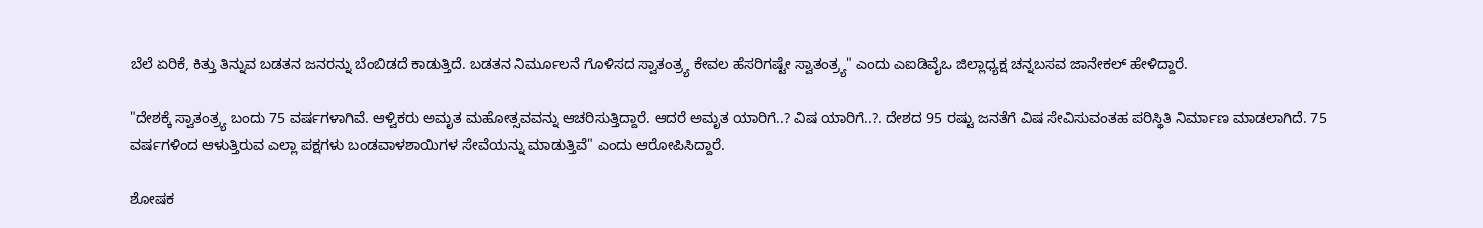ಬೆಲೆ ಏರಿಕೆ, ಕಿತ್ತು ತಿನ್ನುವ ಬಡತನ ಜನರನ್ನು ಬೆಂಬಿಡದೆ ಕಾಡುತ್ತಿದೆ. ಬಡತನ ನಿರ್ಮೂಲನೆ ಗೊಳಿಸದ ಸ್ವಾತಂತ್ರ್ಯ ಕೇವಲ ಹೆಸರಿಗಷ್ಟೇ ಸ್ವಾತಂತ್ರ್ಯ" ಎಂದು ಎಐಡಿವೈಒ ಜಿಲ್ಲಾಧ್ಯಕ್ಷ ಚನ್ನಬಸವ ಜಾನೇಕಲ್ ಹೇಳಿದ್ದಾರೆ.

"ದೇಶಕ್ಕೆ ಸ್ವಾತಂತ್ರ್ಯ ಬಂದು 75 ವರ್ಷಗಳಾಗಿವೆ. ಆಳ್ವಿಕರು ಅಮೃತ ಮಹೋತ್ಸವವನ್ನು ಆಚರಿಸುತ್ತಿದ್ದಾರೆ. ಆದರೆ ಅಮೃತ ಯಾರಿಗೆ..? ವಿಷ ಯಾರಿಗೆ..?. ದೇಶದ 95 ರಷ್ಟು ಜನತೆಗೆ ವಿಷ ಸೇವಿಸುವಂತಹ ಪರಿಸ್ಥಿತಿ ನಿರ್ಮಾಣ ಮಾಡಲಾಗಿದೆ. 75 ವರ್ಷಗಳಿಂದ ಆಳುತ್ತಿರುವ ಎಲ್ಲಾ ಪಕ್ಷಗಳು ಬಂಡವಾಳಶಾಯಿಗಳ ಸೇವೆಯನ್ನು ಮಾಡುತ್ತಿವೆ" ಎಂದು ಆರೋಪಿಸಿದ್ದಾರೆ.

ಶೋಷಕ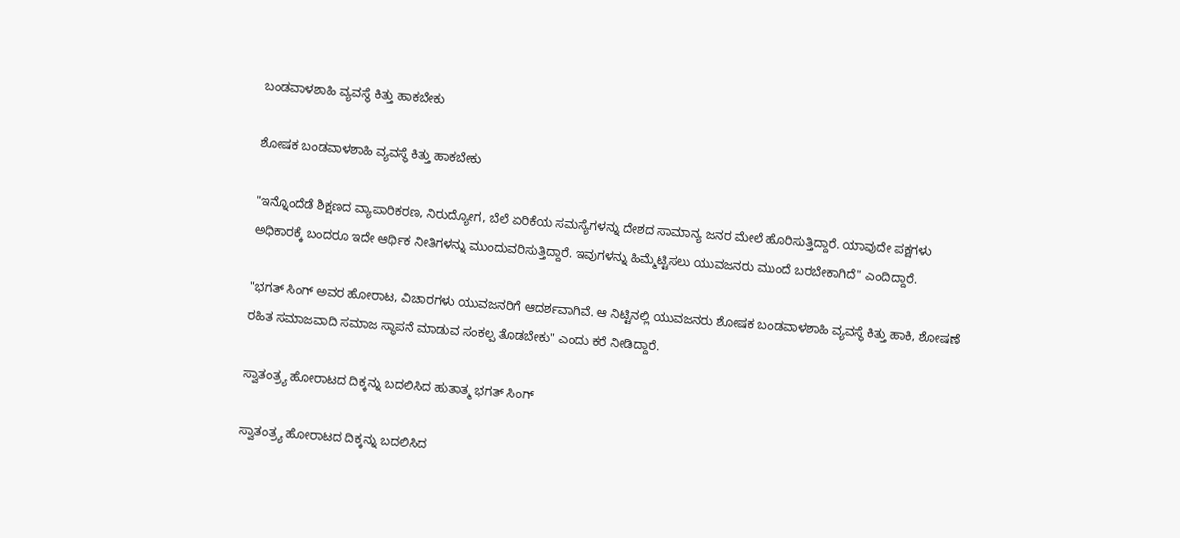ಬಂಡವಾಳಶಾಹಿ ವ್ಯವಸ್ಥೆ ಕಿತ್ತು ಹಾಕಬೇಕು

ಶೋಷಕ ಬಂಡವಾಳಶಾಹಿ ವ್ಯವಸ್ಥೆ ಕಿತ್ತು ಹಾಕಬೇಕು

"ಇನ್ನೊಂದೆಡೆ ಶಿಕ್ಷಣದ ವ್ಯಾಪಾರಿಕರಣ, ನಿರುದ್ಯೋಗ, ಬೆಲೆ ಏರಿಕೆಯ ಸಮಸ್ಯೆಗಳನ್ನು ದೇಶದ ಸಾಮಾನ್ಯ ಜನರ ಮೇಲೆ ಹೊರಿಸುತ್ತಿದ್ದಾರೆ. ಯಾವುದೇ ಪಕ್ಷಗಳು ಅಧಿಕಾರಕ್ಕೆ ಬಂದರೂ ಇದೇ ಆರ್ಥಿಕ ನೀತಿಗಳನ್ನು ಮುಂದುವರಿಸುತ್ತಿದ್ದಾರೆ. ಇವುಗಳನ್ನು ಹಿಮ್ಮೆಟ್ಟಿಸಲು ಯುವಜನರು ಮುಂದೆ ಬರಬೇಕಾಗಿದೆ" ಎಂದಿದ್ದಾರೆ.

"ಭಗತ್ ಸಿಂಗ್ ಅವರ ಹೋರಾಟ, ವಿಚಾರಗಳು ಯುವಜನರಿಗೆ ಆದರ್ಶವಾಗಿವೆ. ಆ ನಿಟ್ಟಿನಲ್ಲಿ ಯುವಜನರು ಶೋಷಕ ಬಂಡವಾಳಶಾಹಿ ವ್ಯವಸ್ಥೆ ಕಿತ್ತು ಹಾಕಿ, ಶೋಷಣೆ ರಹಿತ ಸಮಾಜವಾದಿ ಸಮಾಜ ಸ್ಥಾಪನೆ ಮಾಡುವ ಸಂಕಲ್ಪ ತೊಡಬೇಕು" ಎಂದು ಕರೆ ನೀಡಿದ್ದಾರೆ.

ಸ್ವಾತಂತ್ರ್ಯ ಹೋರಾಟದ ದಿಕ್ಕನ್ನು ಬದಲಿಸಿದ ಹುತಾತ್ಮ ಭಗತ್ ಸಿಂಗ್

ಸ್ವಾತಂತ್ರ್ಯ ಹೋರಾಟದ ದಿಕ್ಕನ್ನು ಬದಲಿಸಿದ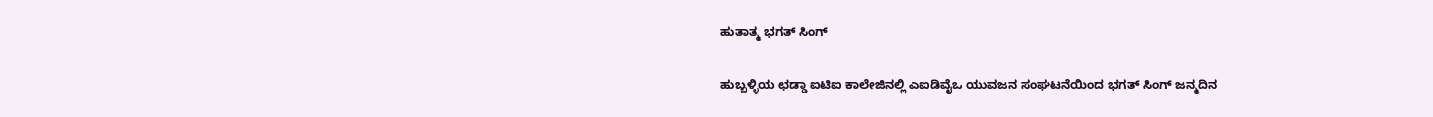ಹುತಾತ್ಮ ಭಗತ್ ಸಿಂಗ್

ಹುಬ್ಬಳ್ಳಿಯ ಛಡ್ಡಾ ಐಟಿಐ ಕಾಲೇಜಿನಲ್ಲಿ ಎಐಡಿವೈಒ ಯುವಜನ ಸಂಘಟನೆಯಿಂದ ಭಗತ್ ಸಿಂಗ್ ಜನ್ಮದಿನ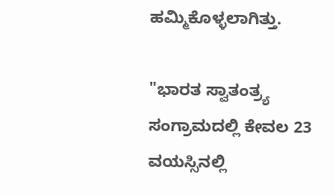ಹಮ್ಮಿಕೊಳ್ಳಲಾಗಿತ್ತು.

"ಭಾರತ ಸ್ವಾತಂತ್ರ್ಯ ಸಂಗ್ರಾಮದಲ್ಲಿ ಕೇವಲ 23 ವಯಸ್ಸಿನಲ್ಲಿ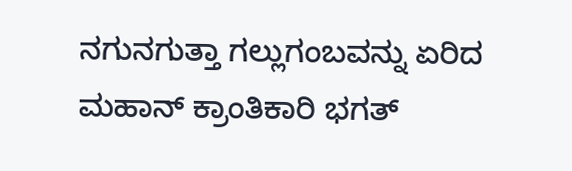ನಗುನಗುತ್ತಾ ಗಲ್ಲುಗಂಬವನ್ನು ಏರಿದ ಮಹಾನ್ ಕ್ರಾಂತಿಕಾರಿ ಭಗತ್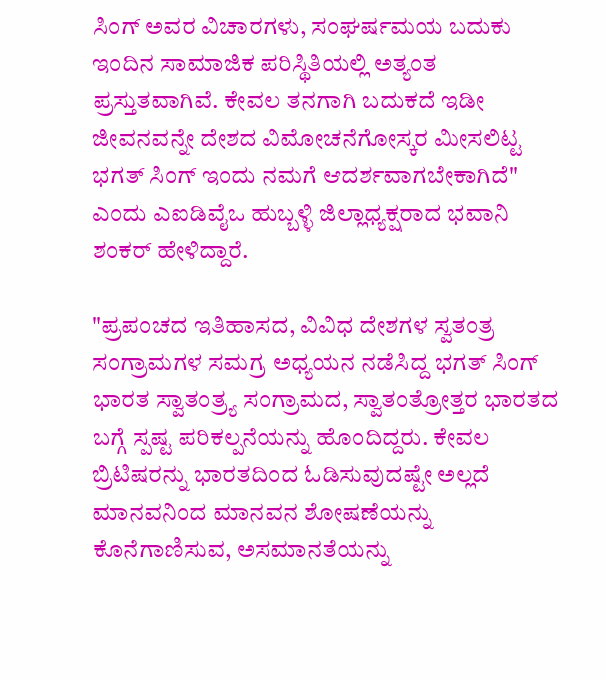ಸಿಂಗ್ ಅವರ ವಿಚಾರಗಳು, ಸಂಘರ್ಷಮಯ ಬದುಕು ಇಂದಿನ ಸಾಮಾಜಿಕ ಪರಿಸ್ಥಿತಿಯಲ್ಲಿ ಅತ್ಯಂತ ಪ್ರಸ್ತುತವಾಗಿವೆ. ಕೇವಲ ತನಗಾಗಿ ಬದುಕದೆ ಇಡೀ ಜೀವನವನ್ನೇ ದೇಶದ ವಿಮೋಚನೆಗೋಸ್ಕರ ಮೀಸಲಿಟ್ಟ ಭಗತ್ ಸಿಂಗ್ ಇಂದು ನಮಗೆ ಆದರ್ಶವಾಗಬೇಕಾಗಿದೆ" ಎಂದು ಎಐಡಿವೈಒ ಹುಬ್ಬಳ್ಳಿ ಜಿಲ್ಲಾಧ್ಯಕ್ಷರಾದ ಭವಾನಿ ಶಂಕರ್ ಹೇಳಿದ್ದಾರೆ.

"ಪ್ರಪಂಚದ ಇತಿಹಾಸದ, ವಿವಿಧ ದೇಶಗಳ ಸ್ವತಂತ್ರ ಸಂಗ್ರಾಮಗಳ ಸಮಗ್ರ ಅಧ್ಯಯನ ನಡೆಸಿದ್ದ ಭಗತ್ ಸಿಂಗ್ ಭಾರತ ಸ್ವಾತಂತ್ರ್ಯ ಸಂಗ್ರಾಮದ, ಸ್ವಾತಂತ್ರೋತ್ತರ ಭಾರತದ ಬಗ್ಗೆ ಸ್ಪಷ್ಟ ಪರಿಕಲ್ಪನೆಯನ್ನು ಹೊಂದಿದ್ದರು. ಕೇವಲ ಬ್ರಿಟಿಷರನ್ನು ಭಾರತದಿಂದ ಓಡಿಸುವುದಷ್ಟೇ ಅಲ್ಲದೆ ಮಾನವನಿಂದ ಮಾನವನ ಶೋಷಣೆಯನ್ನು ಕೊನೆಗಾಣಿಸುವ, ಅಸಮಾನತೆಯನ್ನು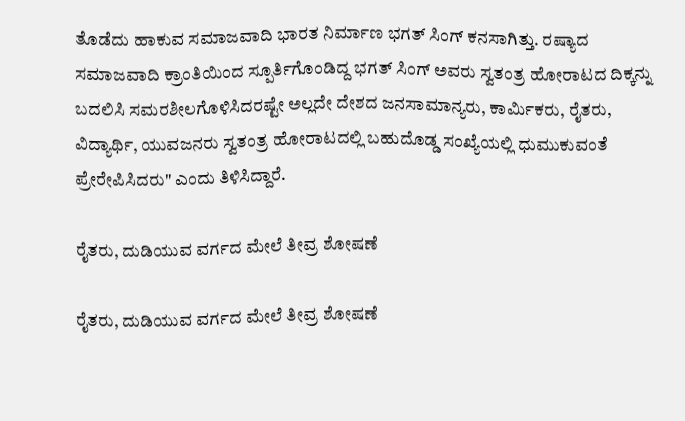ತೊಡೆದು ಹಾಕುವ ಸಮಾಜವಾದಿ ಭಾರತ ನಿರ್ಮಾಣ ಭಗತ್ ಸಿಂಗ್ ಕನಸಾಗಿತ್ತು. ರಷ್ಯಾದ ಸಮಾಜವಾದಿ ಕ್ರಾಂತಿಯಿಂದ ಸ್ಪೂರ್ತಿಗೊಂಡಿದ್ದ ಭಗತ್ ಸಿಂಗ್ ಅವರು ಸ್ವತಂತ್ರ ಹೋರಾಟದ ದಿಕ್ಕನ್ನು ಬದಲಿಸಿ ಸಮರಶೀಲಗೊಳಿಸಿದರಷ್ಟೇ ಅಲ್ಲದೇ ದೇಶದ ಜನಸಾಮಾನ್ಯರು, ಕಾರ್ಮಿಕರು, ರೈತರು, ವಿದ್ಯಾರ್ಥಿ, ಯುವಜನರು ಸ್ವತಂತ್ರ ಹೋರಾಟದಲ್ಲಿ ಬಹುದೊಡ್ಡ ಸಂಖ್ಯೆಯಲ್ಲಿ ಧುಮುಕುವಂತೆ ಪ್ರೇರೇಪಿಸಿದರು" ಎಂದು ತಿಳಿಸಿದ್ದಾರೆ.

ರೈತರು, ದುಡಿಯುವ ವರ್ಗದ ಮೇಲೆ ತೀವ್ರ ಶೋಷಣೆ

ರೈತರು, ದುಡಿಯುವ ವರ್ಗದ ಮೇಲೆ ತೀವ್ರ ಶೋಷಣೆ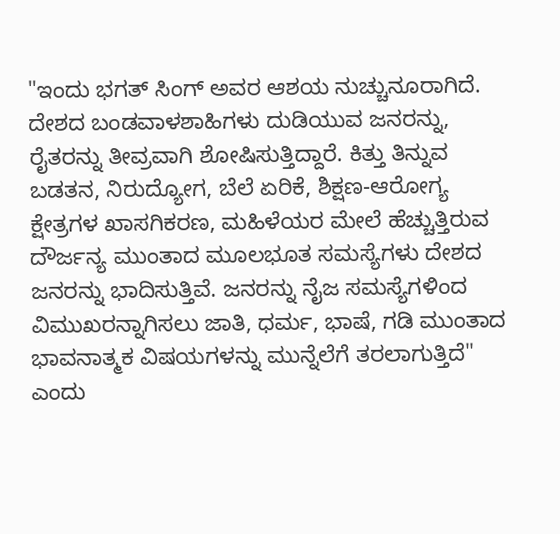"ಇಂದು ಭಗತ್ ಸಿಂಗ್ ಅವರ ಆಶಯ ನುಚ್ಚುನೂರಾಗಿದೆ. ದೇಶದ ಬಂಡವಾಳಶಾಹಿಗಳು ದುಡಿಯುವ ಜನರನ್ನು, ರೈತರನ್ನು ತೀವ್ರವಾಗಿ ಶೋಷಿಸುತ್ತಿದ್ದಾರೆ. ಕಿತ್ತು ತಿನ್ನುವ ಬಡತನ, ನಿರುದ್ಯೋಗ, ಬೆಲೆ ಏರಿಕೆ, ಶಿಕ್ಷಣ-ಆರೋಗ್ಯ ಕ್ಷೇತ್ರಗಳ ಖಾಸಗಿಕರಣ, ಮಹಿಳೆಯರ ಮೇಲೆ ಹೆಚ್ಚುತ್ತಿರುವ ದೌರ್ಜನ್ಯ ಮುಂತಾದ ಮೂಲಭೂತ ಸಮಸ್ಯೆಗಳು ದೇಶದ ಜನರನ್ನು ಭಾದಿಸುತ್ತಿವೆ. ಜನರನ್ನು ನೈಜ ಸಮಸ್ಯೆಗಳಿಂದ ವಿಮುಖರನ್ನಾಗಿಸಲು ಜಾತಿ, ಧರ್ಮ, ಭಾಷೆ, ಗಡಿ ಮುಂತಾದ ಭಾವನಾತ್ಮಕ ವಿಷಯಗಳನ್ನು ಮುನ್ನೆಲೆಗೆ ತರಲಾಗುತ್ತಿದೆ" ಎಂದು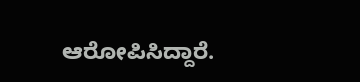ಆರೋಪಿಸಿದ್ದಾರೆ.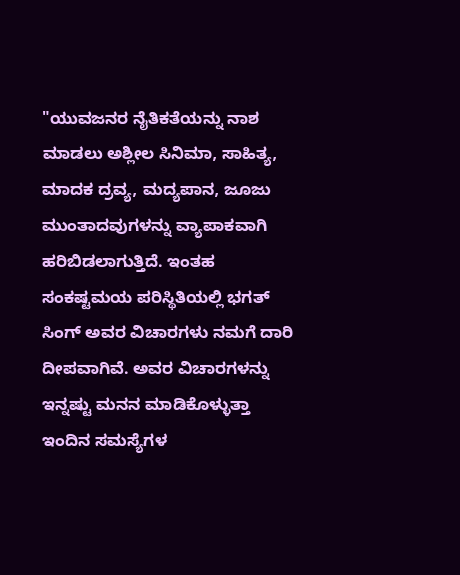"ಯುವಜನರ ನೈತಿಕತೆಯನ್ನು ನಾಶ ಮಾಡಲು ಅಶ್ಲೀಲ ಸಿನಿಮಾ, ಸಾಹಿತ್ಯ, ಮಾದಕ ದ್ರವ್ಯ, ಮದ್ಯಪಾನ, ಜೂಜು ಮುಂತಾದವುಗಳನ್ನು ವ್ಯಾಪಾಕವಾಗಿ ಹರಿಬಿಡಲಾಗುತ್ತಿದೆ. ಇಂತಹ ಸಂಕಷ್ಟಮಯ ಪರಿಸ್ಥಿತಿಯಲ್ಲಿ ಭಗತ್ ಸಿಂಗ್ ಅವರ ವಿಚಾರಗಳು ನಮಗೆ ದಾರಿ ದೀಪವಾಗಿವೆ. ಅವರ ವಿಚಾರಗಳನ್ನು ಇನ್ನಷ್ಟು ಮನನ ಮಾಡಿಕೊಳ್ಳುತ್ತಾ ಇಂದಿನ ಸಮಸ್ಯೆಗಳ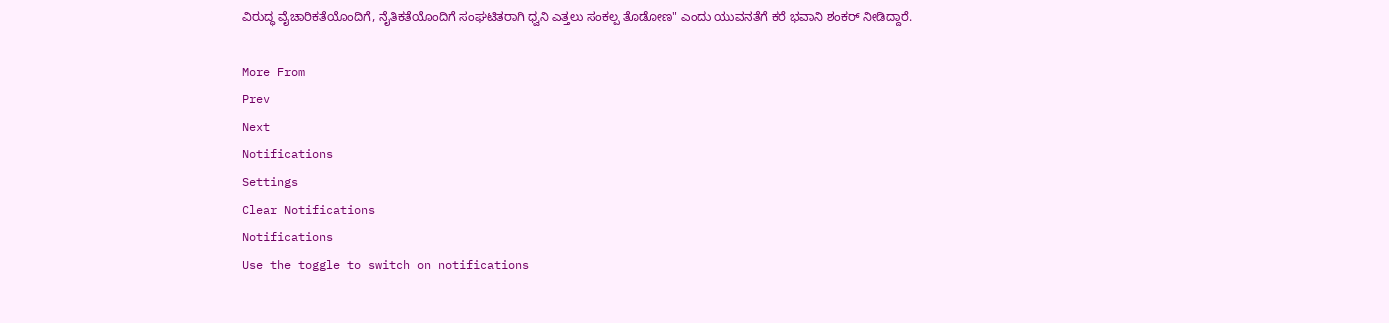ವಿರುದ್ಧ ವೈಚಾರಿಕತೆಯೊಂದಿಗೆ, ನೈತಿಕತೆಯೊಂದಿಗೆ ಸಂಘಟಿತರಾಗಿ ಧ್ವನಿ ಎತ್ತಲು ಸಂಕಲ್ಪ ತೊಡೋಣ" ಎಂದು ಯುವನತೆಗೆ ಕರೆ ಭವಾನಿ ಶಂಕರ್ ನೀಡಿದ್ದಾರೆ.

More From
Prev
Next
Notifications
Settings
Clear Notifications
Notifications
Use the toggle to switch on notifications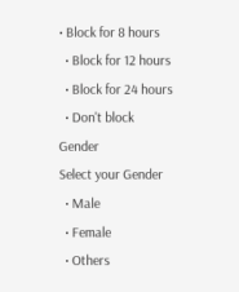• Block for 8 hours
  • Block for 12 hours
  • Block for 24 hours
  • Don't block
Gender
Select your Gender
  • Male
  • Female
  • Others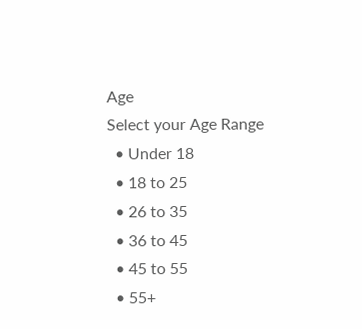Age
Select your Age Range
  • Under 18
  • 18 to 25
  • 26 to 35
  • 36 to 45
  • 45 to 55
  • 55+